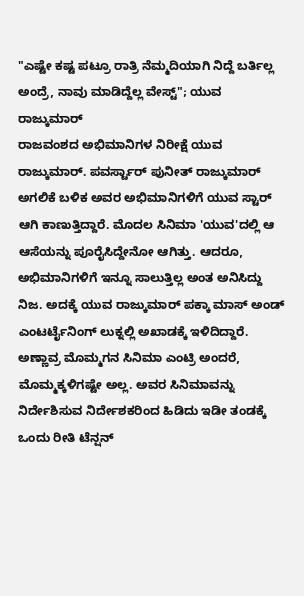"ಎಷ್ಟೇ ಕಷ್ಟ ಪಟ್ರೂ ರಾತ್ರಿ ನೆಮ್ಮದಿಯಾಗಿ ನಿದ್ದೆ ಬರ್ತಿಲ್ಲ ಅಂದ್ರೆ, ನಾವು ಮಾಡಿದ್ದೆಲ್ಲ ವೇಸ್ಟ್"; ಯುವ ರಾಜ್ಕುಮಾರ್
ರಾಜವಂಶದ ಅಭಿಮಾನಿಗಳ ನಿರೀಕ್ಷೆ ಯುವ ರಾಜ್ಕುಮಾರ್. ಪವರ್ಸ್ಟಾರ್ ಪುನೀತ್ ರಾಜ್ಕುಮಾರ್ ಅಗಲಿಕೆ ಬಳಿಕ ಅವರ ಅಭಿಮಾನಿಗಳಿಗೆ ಯುವ ಸ್ಟಾರ್ ಆಗಿ ಕಾಣುತ್ತಿದ್ದಾರೆ. ಮೊದಲ ಸಿನಿಮಾ 'ಯುವ'ದಲ್ಲಿ ಆ ಆಸೆಯನ್ನು ಪೂರೈಸಿದ್ದೇನೋ ಆಗಿತ್ತು. ಆದರೂ, ಅಭಿಮಾನಿಗಳಿಗೆ ಇನ್ನೂ ಸಾಲುತ್ತಿಲ್ಲ ಅಂತ ಅನಿಸಿದ್ದು ನಿಜ. ಅದಕ್ಕೆ ಯುವ ರಾಜ್ಕುಮಾರ್ ಪಕ್ಕಾ ಮಾಸ್ ಅಂಡ್ ಎಂಟರ್ಟೈನಿಂಗ್ ಲುಕ್ನಲ್ಲಿ ಅಖಾಡಕ್ಕೆ ಇಳಿದಿದ್ದಾರೆ.
ಅಣ್ಣಾವ್ರ ಮೊಮ್ಮಗನ ಸಿನಿಮಾ ಎಂಟ್ರಿ ಅಂದರೆ, ಮೊಮ್ಮಕ್ಕಳಿಗಷ್ಟೇ ಅಲ್ಲ. ಅವರ ಸಿನಿಮಾವನ್ನು ನಿರ್ದೇಶಿಸುವ ನಿರ್ದೇಶಕರಿಂದ ಹಿಡಿದು ಇಡೀ ತಂಡಕ್ಕೆ ಒಂದು ರೀತಿ ಟೆನ್ಷನ್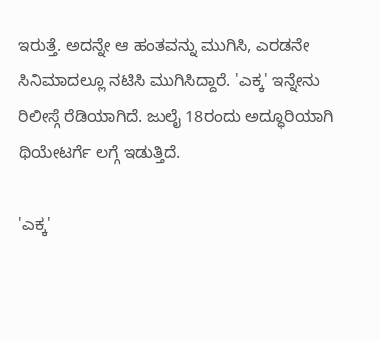ಇರುತ್ತೆ. ಅದನ್ನೇ ಆ ಹಂತವನ್ನು ಮುಗಿಸಿ, ಎರಡನೇ ಸಿನಿಮಾದಲ್ಲೂ ನಟಿಸಿ ಮುಗಿಸಿದ್ದಾರೆ. 'ಎಕ್ಕ' ಇನ್ನೇನು ರಿಲೀಸ್ಗೆ ರೆಡಿಯಾಗಿದೆ. ಜುಲೈ 18ರಂದು ಅದ್ಧೂರಿಯಾಗಿ ಥಿಯೇಟರ್ಗೆ ಲಗ್ಗೆ ಇಡುತ್ತಿದೆ.

'ಎಕ್ಕ'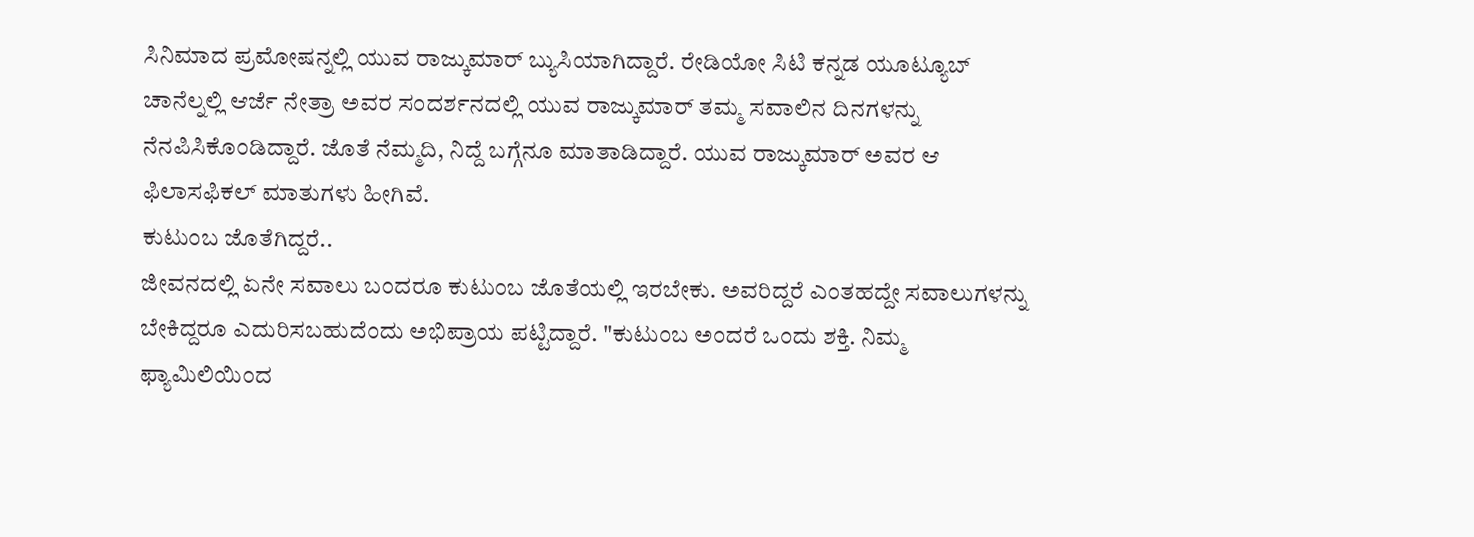ಸಿನಿಮಾದ ಪ್ರಮೋಷನ್ನಲ್ಲಿ ಯುವ ರಾಜ್ಕುಮಾರ್ ಬ್ಯುಸಿಯಾಗಿದ್ದಾರೆ. ರೇಡಿಯೋ ಸಿಟಿ ಕನ್ನಡ ಯೂಟ್ಯೂಬ್ ಚಾನೆಲ್ನಲ್ಲಿ ಆರ್ಜೆ ನೇತ್ರಾ ಅವರ ಸಂದರ್ಶನದಲ್ಲಿ ಯುವ ರಾಜ್ಕುಮಾರ್ ತಮ್ಮ ಸವಾಲಿನ ದಿನಗಳನ್ನು ನೆನಪಿಸಿಕೊಂಡಿದ್ದಾರೆ. ಜೊತೆ ನೆಮ್ಮದಿ, ನಿದ್ದೆ ಬಗ್ಗೆನೂ ಮಾತಾಡಿದ್ದಾರೆ. ಯುವ ರಾಜ್ಕುಮಾರ್ ಅವರ ಆ ಫಿಲಾಸಫಿಕಲ್ ಮಾತುಗಳು ಹೀಗಿವೆ.
ಕುಟುಂಬ ಜೊತೆಗಿದ್ದರೆ..
ಜೀವನದಲ್ಲಿ ಏನೇ ಸವಾಲು ಬಂದರೂ ಕುಟುಂಬ ಜೊತೆಯಲ್ಲಿ ಇರಬೇಕು. ಅವರಿದ್ದರೆ ಎಂತಹದ್ದೇ ಸವಾಲುಗಳನ್ನು ಬೇಕಿದ್ದರೂ ಎದುರಿಸಬಹುದೆಂದು ಅಭಿಪ್ರಾಯ ಪಟ್ಟಿದ್ದಾರೆ. "ಕುಟುಂಬ ಅಂದರೆ ಒಂದು ಶಕ್ತಿ. ನಿಮ್ಮ ಫ್ಯಾಮಿಲಿಯಿಂದ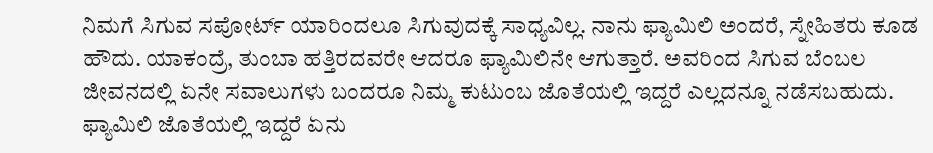ನಿಮಗೆ ಸಿಗುವ ಸಪೋರ್ಟ್ ಯಾರಿಂದಲೂ ಸಿಗುವುದಕ್ಕೆ ಸಾಧ್ಯವಿಲ್ಲ. ನಾನು ಫ್ಯಾಮಿಲಿ ಅಂದರೆ, ಸ್ನೇಹಿತರು ಕೂಡ ಹೌದು. ಯಾಕಂದ್ರೆ, ತುಂಬಾ ಹತ್ತಿರದವರೇ ಆದರೂ ಫ್ಯಾಮಿಲಿನೇ ಆಗುತ್ತಾರೆ. ಅವರಿಂದ ಸಿಗುವ ಬೆಂಬಲ ಜೀವನದಲ್ಲಿ ಏನೇ ಸವಾಲುಗಳು ಬಂದರೂ ನಿಮ್ಮ ಕುಟುಂಬ ಜೊತೆಯಲ್ಲಿ ಇದ್ದರೆ ಎಲ್ಲದನ್ನೂ ನಡೆಸಬಹುದು. ಫ್ಯಾಮಿಲಿ ಜೊತೆಯಲ್ಲಿ ಇದ್ದರೆ ಏನು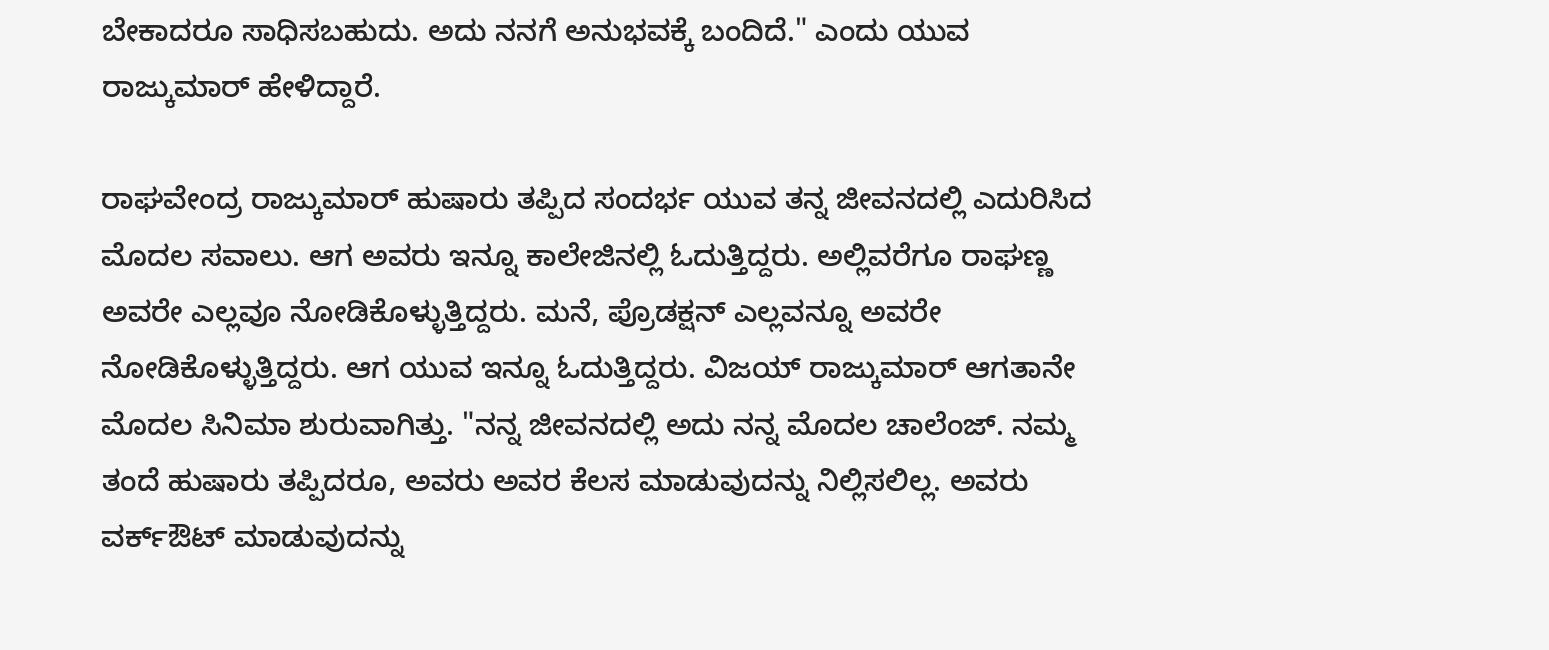ಬೇಕಾದರೂ ಸಾಧಿಸಬಹುದು. ಅದು ನನಗೆ ಅನುಭವಕ್ಕೆ ಬಂದಿದೆ." ಎಂದು ಯುವ ರಾಜ್ಕುಮಾರ್ ಹೇಳಿದ್ದಾರೆ.

ರಾಘವೇಂದ್ರ ರಾಜ್ಕುಮಾರ್ ಹುಷಾರು ತಪ್ಪಿದ ಸಂದರ್ಭ ಯುವ ತನ್ನ ಜೀವನದಲ್ಲಿ ಎದುರಿಸಿದ ಮೊದಲ ಸವಾಲು. ಆಗ ಅವರು ಇನ್ನೂ ಕಾಲೇಜಿನಲ್ಲಿ ಓದುತ್ತಿದ್ದರು. ಅಲ್ಲಿವರೆಗೂ ರಾಘಣ್ಣ ಅವರೇ ಎಲ್ಲವೂ ನೋಡಿಕೊಳ್ಳುತ್ತಿದ್ದರು. ಮನೆ, ಪ್ರೊಡಕ್ಷನ್ ಎಲ್ಲವನ್ನೂ ಅವರೇ ನೋಡಿಕೊಳ್ಳುತ್ತಿದ್ದರು. ಆಗ ಯುವ ಇನ್ನೂ ಓದುತ್ತಿದ್ದರು. ವಿಜಯ್ ರಾಜ್ಕುಮಾರ್ ಆಗತಾನೇ ಮೊದಲ ಸಿನಿಮಾ ಶುರುವಾಗಿತ್ತು. "ನನ್ನ ಜೀವನದಲ್ಲಿ ಅದು ನನ್ನ ಮೊದಲ ಚಾಲೆಂಜ್. ನಮ್ಮ ತಂದೆ ಹುಷಾರು ತಪ್ಪಿದರೂ, ಅವರು ಅವರ ಕೆಲಸ ಮಾಡುವುದನ್ನು ನಿಲ್ಲಿಸಲಿಲ್ಲ. ಅವರು ವರ್ಕ್ಔಟ್ ಮಾಡುವುದನ್ನು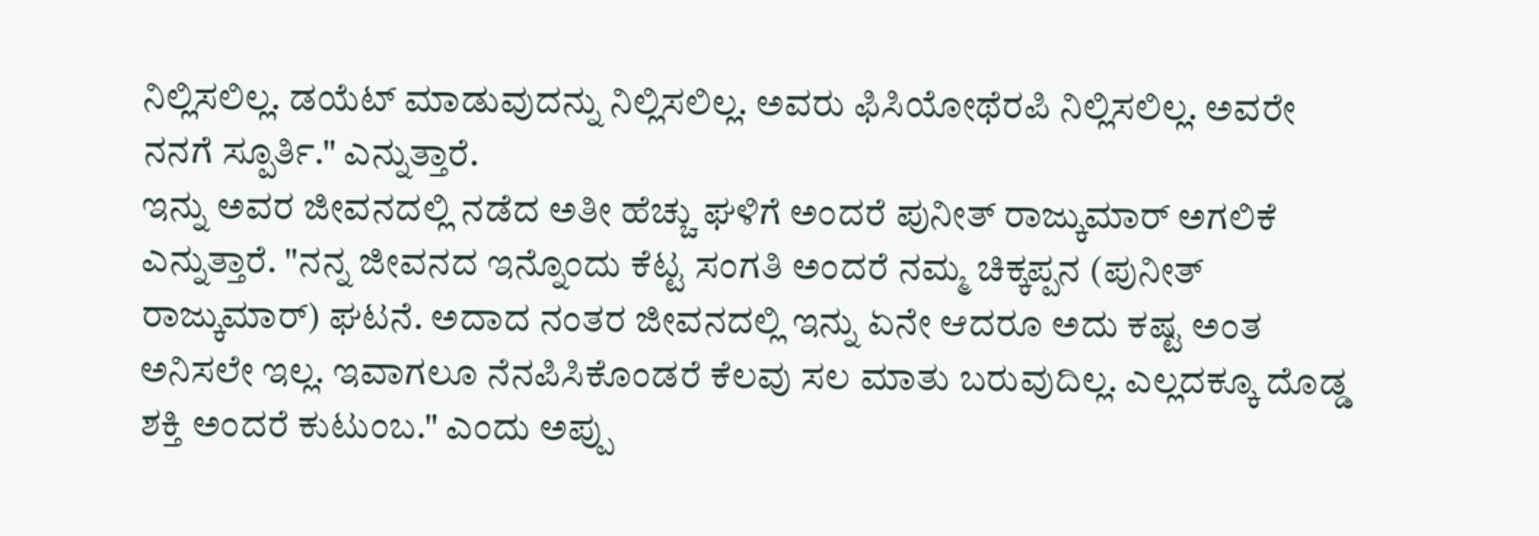ನಿಲ್ಲಿಸಲಿಲ್ಲ. ಡಯೆಟ್ ಮಾಡುವುದನ್ನು ನಿಲ್ಲಿಸಲಿಲ್ಲ. ಅವರು ಫಿಸಿಯೋಥೆರಪಿ ನಿಲ್ಲಿಸಲಿಲ್ಲ. ಅವರೇ ನನಗೆ ಸ್ಪೂರ್ತಿ." ಎನ್ನುತ್ತಾರೆ.
ಇನ್ನು ಅವರ ಜೀವನದಲ್ಲಿ ನಡೆದ ಅತೀ ಹೆಚ್ಚು ಘಳಿಗೆ ಅಂದರೆ ಪುನೀತ್ ರಾಜ್ಕುಮಾರ್ ಅಗಲಿಕೆ ಎನ್ನುತ್ತಾರೆ. "ನನ್ನ ಜೀವನದ ಇನ್ನೊಂದು ಕೆಟ್ಟ ಸಂಗತಿ ಅಂದರೆ ನಮ್ಮ ಚಿಕ್ಕಪ್ಪನ (ಪುನೀತ್ ರಾಜ್ಕುಮಾರ್) ಘಟನೆ. ಅದಾದ ನಂತರ ಜೀವನದಲ್ಲಿ ಇನ್ನು ಏನೇ ಆದರೂ ಅದು ಕಷ್ಟ ಅಂತ ಅನಿಸಲೇ ಇಲ್ಲ. ಇವಾಗಲೂ ನೆನಪಿಸಿಕೊಂಡರೆ ಕೆಲವು ಸಲ ಮಾತು ಬರುವುದಿಲ್ಲ. ಎಲ್ಲದಕ್ಕೂ ದೊಡ್ಡ ಶಕ್ತಿ ಅಂದರೆ ಕುಟುಂಬ." ಎಂದು ಅಪ್ಪು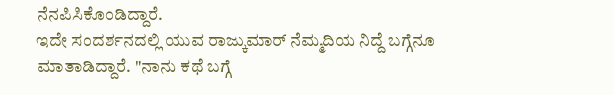ನೆನಪಿಸಿಕೊಂಡಿದ್ದಾರೆ.
ಇದೇ ಸಂದರ್ಶನದಲ್ಲಿ ಯುವ ರಾಜ್ಕುಮಾರ್ ನೆಮ್ಮದಿಯ ನಿದ್ದೆ ಬಗ್ಗೆನೂ ಮಾತಾಡಿದ್ದಾರೆ. "ನಾನು ಕಥೆ ಬಗ್ಗೆ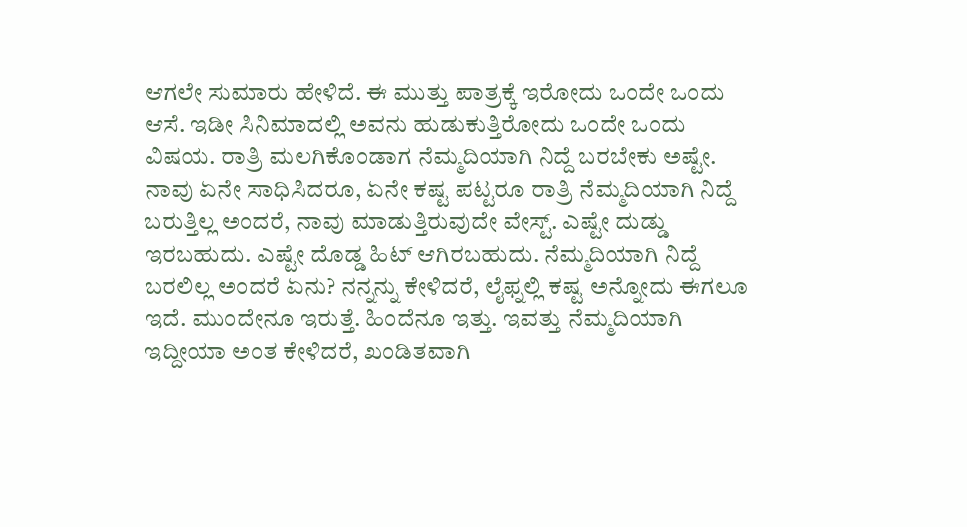ಆಗಲೇ ಸುಮಾರು ಹೇಳಿದೆ. ಈ ಮುತ್ತು ಪಾತ್ರಕ್ಕೆ ಇರೋದು ಒಂದೇ ಒಂದು ಆಸೆ. ಇಡೀ ಸಿನಿಮಾದಲ್ಲಿ ಅವನು ಹುಡುಕುತ್ತಿರೋದು ಒಂದೇ ಒಂದು ವಿಷಯ. ರಾತ್ರಿ ಮಲಗಿಕೊಂಡಾಗ ನೆಮ್ಮದಿಯಾಗಿ ನಿದ್ದೆ ಬರಬೇಕು ಅಷ್ಟೇ. ನಾವು ಏನೇ ಸಾಧಿಸಿದರೂ, ಏನೇ ಕಷ್ಟ ಪಟ್ಟರೂ ರಾತ್ರಿ ನೆಮ್ಮದಿಯಾಗಿ ನಿದ್ದೆ ಬರುತ್ತಿಲ್ಲ ಅಂದರೆ, ನಾವು ಮಾಡುತ್ತಿರುವುದೇ ವೇಸ್ಟ್. ಎಷ್ಟೇ ದುಡ್ಡು ಇರಬಹುದು. ಎಷ್ಟೇ ದೊಡ್ಡ ಹಿಟ್ ಆಗಿರಬಹುದು. ನೆಮ್ಮದಿಯಾಗಿ ನಿದ್ದೆ ಬರಲಿಲ್ಲ ಅಂದರೆ ಏನು? ನನ್ನನ್ನು ಕೇಳಿದರೆ, ಲೈಫ್ನಲ್ಲಿ ಕಷ್ಟ ಅನ್ನೋದು ಈಗಲೂ ಇದೆ. ಮುಂದೇನೂ ಇರುತ್ತೆ. ಹಿಂದೆನೂ ಇತ್ತು. ಇವತ್ತು ನೆಮ್ಮದಿಯಾಗಿ ಇದ್ದೀಯಾ ಅಂತ ಕೇಳಿದರೆ, ಖಂಡಿತವಾಗಿ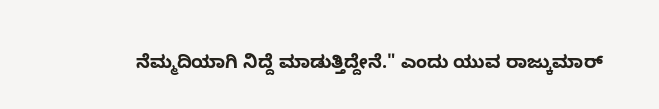ನೆಮ್ಮದಿಯಾಗಿ ನಿದ್ದೆ ಮಾಡುತ್ತಿದ್ದೇನೆ." ಎಂದು ಯುವ ರಾಜ್ಕುಮಾರ್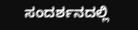ಸಂದರ್ಶನದಲ್ಲಿ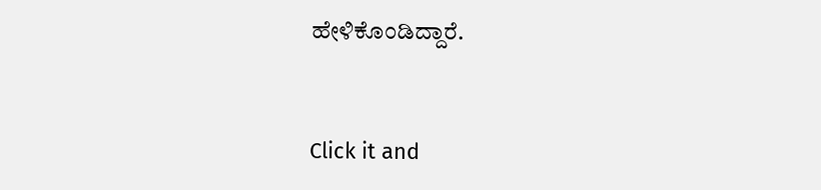ಹೇಳಿಕೊಂಡಿದ್ದಾರೆ.


Click it and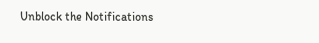Unblock the Notifications